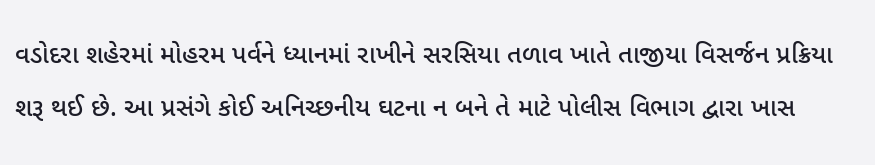વડોદરા શહેરમાં મોહરમ પર્વને ધ્યાનમાં રાખીને સરસિયા તળાવ ખાતે તાજીયા વિસર્જન પ્રક્રિયા શરૂ થઈ છે. આ પ્રસંગે કોઈ અનિચ્છનીય ઘટના ન બને તે માટે પોલીસ વિભાગ દ્વારા ખાસ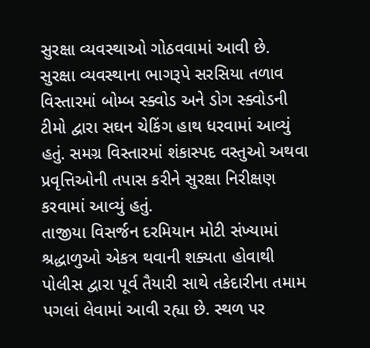સુરક્ષા વ્યવસ્થાઓ ગોઠવવામાં આવી છે.
સુરક્ષા વ્યવસ્થાના ભાગરૂપે સરસિયા તળાવ વિસ્તારમાં બોમ્બ સ્ક્વોડ અને ડોગ સ્ક્વોડની ટીમો દ્વારા સઘન ચેકિંગ હાથ ધરવામાં આવ્યું હતું. સમગ્ર વિસ્તારમાં શંકાસ્પદ વસ્તુઓ અથવા પ્રવૃત્તિઓની તપાસ કરીને સુરક્ષા નિરીક્ષણ કરવામાં આવ્યું હતું.
તાજીયા વિસર્જન દરમિયાન મોટી સંખ્યામાં શ્રદ્ધાળુઓ એકત્ર થવાની શક્યતા હોવાથી પોલીસ દ્વારા પૂર્વ તૈયારી સાથે તકેદારીના તમામ પગલાં લેવામાં આવી રહ્યા છે. સ્થળ પર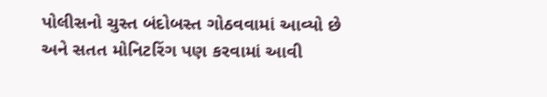પોલીસનો ચુસ્ત બંદોબસ્ત ગોઠવવામાં આવ્યો છે અને સતત મોનિટરિંગ પણ કરવામાં આવી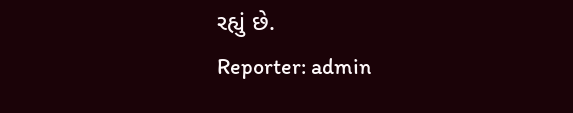રહ્યું છે.
Reporter: admin